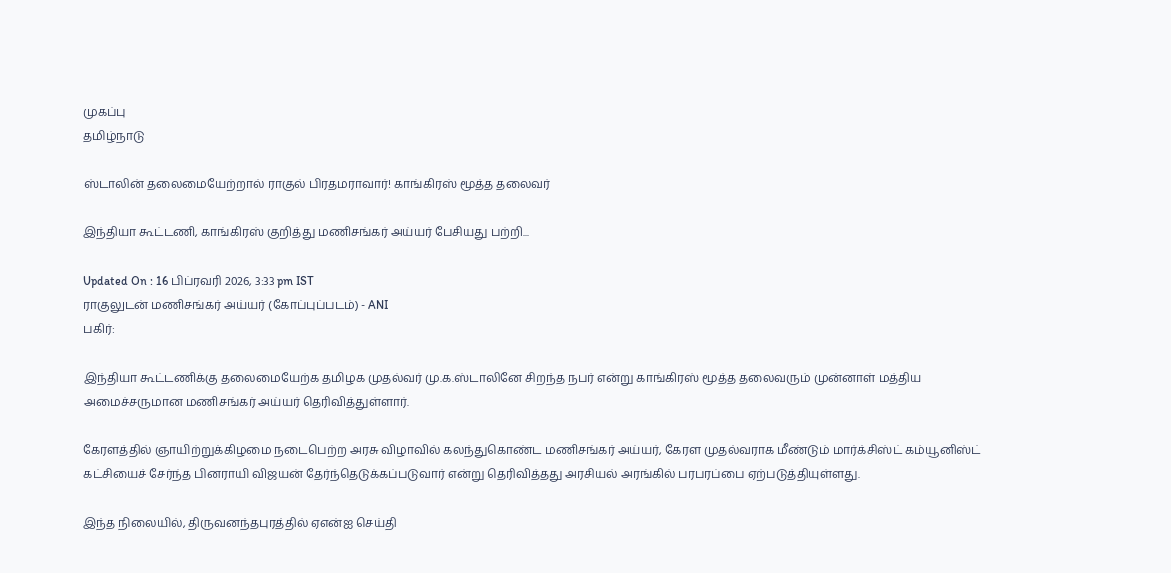முகப்பு
தமிழ்நாடு

ஸ்டாலின் தலைமையேற்றால் ராகுல் பிரதமராவார்! காங்கிரஸ் மூத்த தலைவர்

இந்தியா கூட்டணி, காங்கிரஸ் குறித்து மணிசங்கர் அய்யர் பேசியது பற்றி...

Updated On : 16 பிப்ரவரி 2026, 3:33 pm IST
ராகுலுடன் மணிசங்கர் அய்யர் (கோப்புப்படம்) - ANI
பகிர்:

இந்தியா கூட்டணிக்கு தலைமையேற்க தமிழக முதல்வர் மு.க.ஸ்டாலினே சிறந்த நபர் என்று காங்கிரஸ் மூத்த தலைவரும் முன்னாள் மத்திய அமைச்சருமான மணிசங்கர் அய்யர் தெரிவித்துள்ளார்.

கேரளத்தில் ஞாயிற்றுக்கிழமை நடைபெற்ற அரசு விழாவில் கலந்துகொண்ட மணிசங்கர் அய்யர், கேரள முதல்வராக மீண்டும் மார்க்சிஸ்ட் கம்யூனிஸ்ட் கட்சியைச் சேர்ந்த பினராயி விஜயன் தேர்ந்தெடுக்கப்படுவார் என்று தெரிவித்தது அரசியல் அரங்கில் பரபரப்பை ஏற்படுத்தியுள்ளது.

இந்த நிலையில், திருவனந்தபுரத்தில் ஏஎன்ஐ செய்தி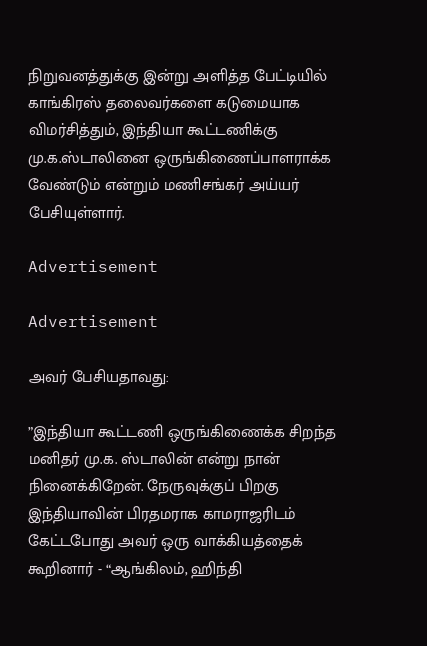நிறுவனத்துக்கு இன்று அளித்த பேட்டியில் காங்கிரஸ் தலைவர்களை கடுமையாக விமர்சித்தும், இந்தியா கூட்டணிக்கு மு.க.ஸ்டாலினை ஒருங்கிணைப்பாளராக்க வேண்டும் என்றும் மணிசங்கர் அய்யர் பேசியுள்ளார்.

Advertisement

Advertisement

அவர் பேசியதாவது:

”இந்தியா கூட்டணி ஒருங்கிணைக்க சிறந்த மனிதர் மு.க. ஸ்டாலின் என்று நான் நினைக்கிறேன். நேருவுக்குப் பிறகு இந்தியாவின் பிரதமராக காமராஜரிடம் கேட்டபோது அவர் ஒரு வாக்கியத்தைக் கூறினார் - “ஆங்கிலம், ஹிந்தி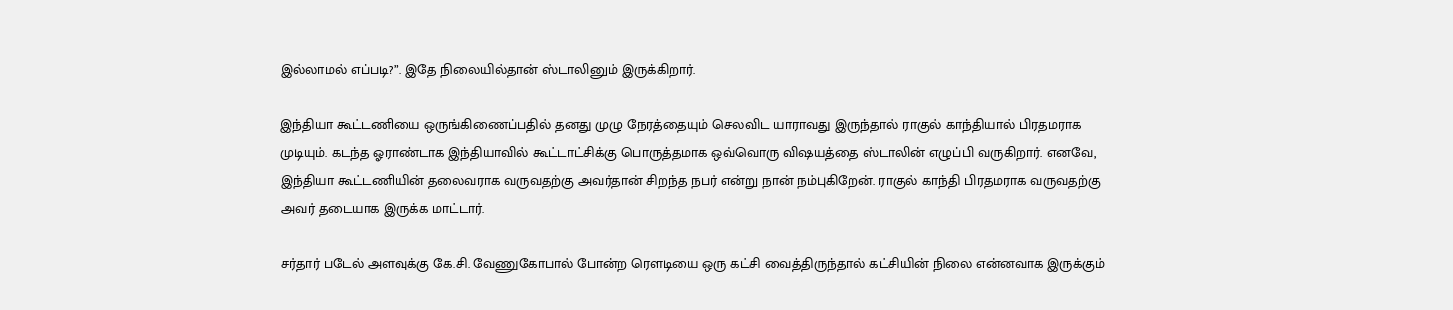இல்லாமல் எப்படி?”. இதே நிலையில்தான் ஸ்டாலினும் இருக்கிறார்.

இந்தியா கூட்டணியை ஒருங்கிணைப்பதில் தனது முழு நேரத்தையும் செலவிட யாராவது இருந்தால் ராகுல் காந்தியால் பிரதமராக முடியும். கடந்த ஓராண்டாக இந்தியாவில் கூட்டாட்சிக்கு பொருத்தமாக ஒவ்வொரு விஷயத்தை ஸ்டாலின் எழுப்பி வருகிறார். எனவே, இந்தியா கூட்டணியின் தலைவராக வருவதற்கு அவர்தான் சிறந்த நபர் என்று நான் நம்புகிறேன். ராகுல் காந்தி பிரதமராக வருவதற்கு அவர் தடையாக இருக்க மாட்டார்.

சர்தார் படேல் அளவுக்கு கே.சி. வேணுகோபால் போன்ற ரெளடியை ஒரு கட்சி வைத்திருந்தால் கட்சியின் நிலை என்னவாக இருக்கும்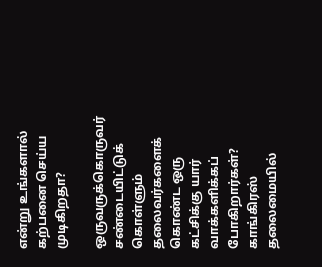என்று உங்களால் கற்பனை செய்ய முடிகிறதா?

ஒருவருக்கொருவர் சண்டையிட்டுக் கொள்ளும் தலைவர்களைக் கொண்ட ஒரு கட்சிக்கு யார் வாக்களிக்கப் போகிறார்கள்? காங்கிரஸ் தலைமையில்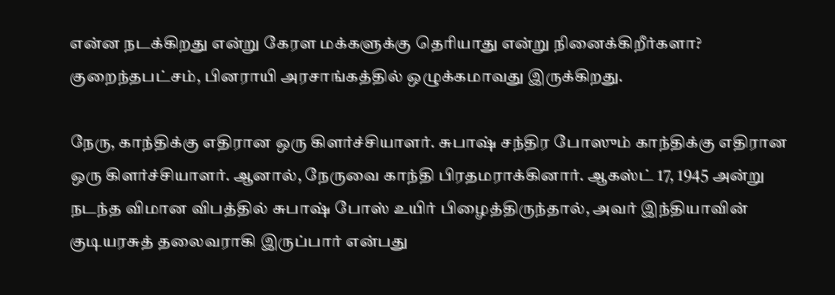என்ன நடக்கிறது என்று கேரள மக்களுக்கு தெரியாது என்று நினைக்கிறீர்களா? குறைந்தபட்சம், பினராயி அரசாங்கத்தில் ஒழுக்கமாவது இருக்கிறது.

நேரு, காந்திக்கு எதிரான ஒரு கிளர்ச்சியாளர். சுபாஷ் சந்திர போஸும் காந்திக்கு எதிரான ஒரு கிளர்ச்சியாளர். ஆனால், நேருவை காந்தி பிரதமராக்கினார். ஆகஸ்ட் 17, 1945 அன்று நடந்த விமான விபத்தில் சுபாஷ் போஸ் உயிர் பிழைத்திருந்தால், அவர் இந்தியாவின் குடியரசுத் தலைவராகி இருப்பார் என்பது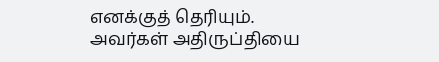எனக்குத் தெரியும். அவர்கள் அதிருப்தியை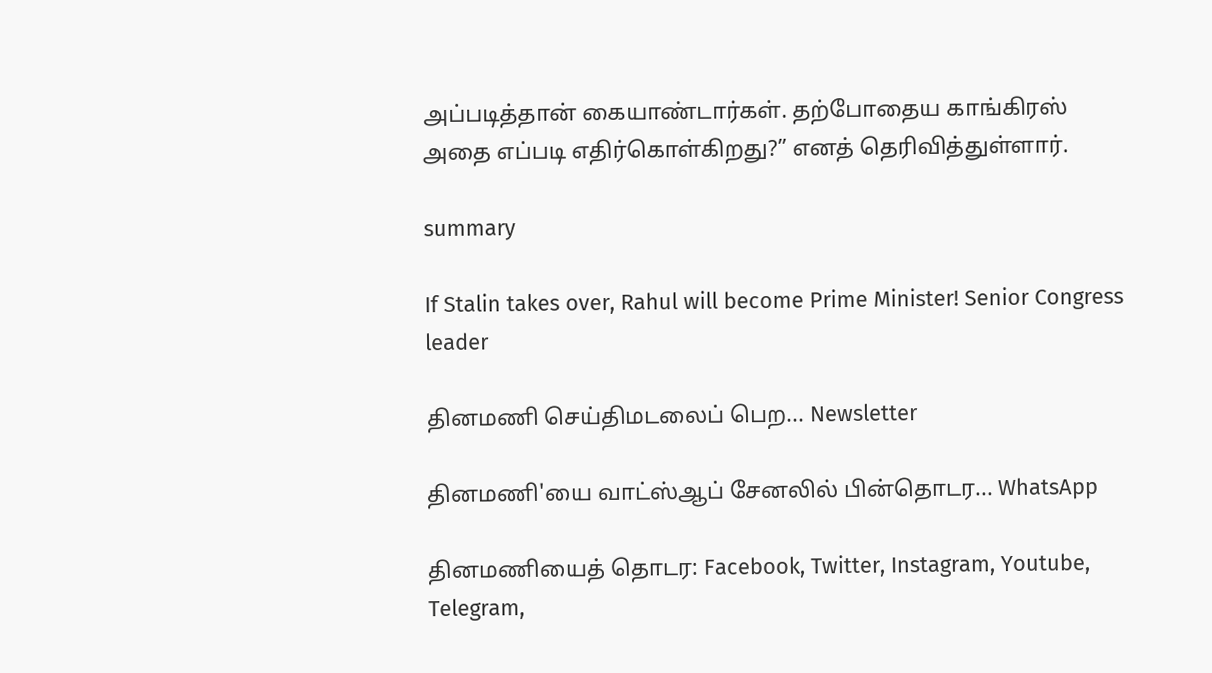அப்படித்தான் கையாண்டார்கள். தற்போதைய காங்கிரஸ் அதை எப்படி எதிர்கொள்கிறது?” எனத் தெரிவித்துள்ளார்.

summary

If Stalin takes over, Rahul will become Prime Minister! Senior Congress leader

தினமணி செய்திமடலைப் பெற... Newsletter

தினமணி'யை வாட்ஸ்ஆப் சேனலில் பின்தொடர... WhatsApp

தினமணியைத் தொடர: Facebook, Twitter, Instagram, Youtube, Telegram,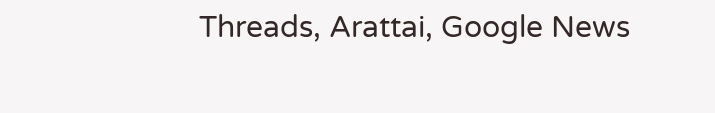Threads, Arattai, Google News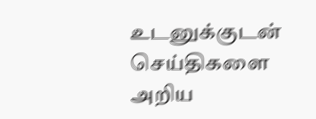உடனுக்குடன் செய்திகளை அறிய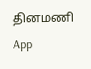தினமணி App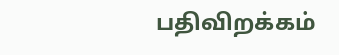பதிவிறக்கம்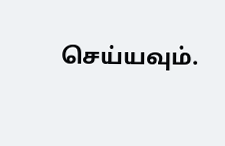செய்யவும்.